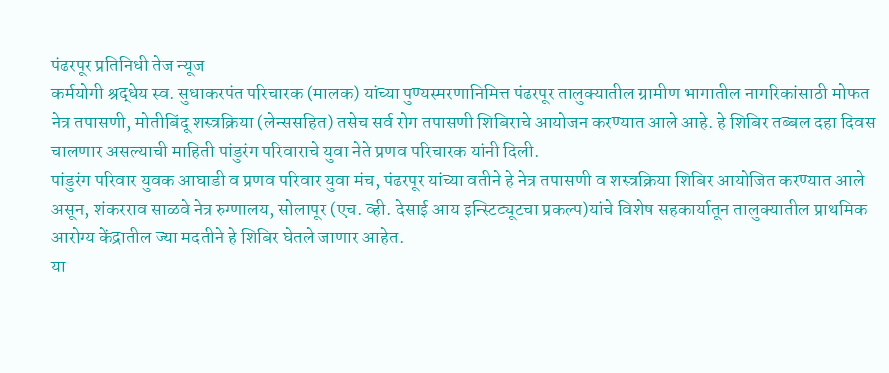पंढरपूर प्रतिनिधी तेज न्यूज
कर्मयोगी श्रद्धेय स्व. सुधाकरपंत परिचारक (मालक) यांच्या पुण्यस्मरणानिमित्त पंढरपूर तालुक्यातील ग्रामीण भागातील नागरिकांसाठी मोफत नेत्र तपासणी, मोतीबिंदू शस्त्रक्रिया (लेन्ससहित) तसेच सर्व रोग तपासणी शिबिराचे आयोजन करण्यात आले आहे. हे शिबिर तब्बल दहा दिवस चालणार असल्याची माहिती पांडुरंग परिवाराचे युवा नेते प्रणव परिचारक यांनी दिली.
पांडुरंग परिवार युवक आघाडी व प्रणव परिवार युवा मंच, पंढरपूर यांच्या वतीने हे नेत्र तपासणी व शस्त्रक्रिया शिबिर आयोजित करण्यात आले असून, शंकरराव साळवे नेत्र रुग्णालय, सोलापूर (एच. व्ही. देसाई आय इन्स्टिट्यूटचा प्रकल्प)यांचे विशेष सहकार्यातून तालुक्यातील प्राथमिक आरोग्य केंद्रातील ज्या मदतीने हे शिबिर घेतले जाणार आहेत.
या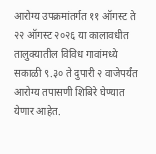आरोग्य उपक्रमांतर्गत ११ ऑगस्ट ते २२ ऑगस्ट २०२६ या कालावधीत तालुक्यातील विविध गावांमध्ये सकाळी ९.३० ते दुपारी २ वाजेपर्यंत आरोग्य तपासणी शिबिरे घेण्यात येणार आहेत.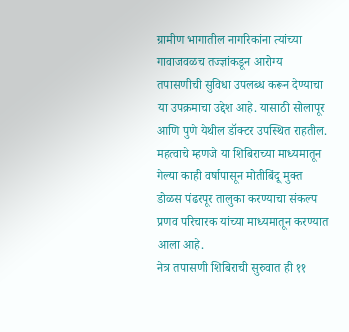ग्रामीण भागातील नागरिकांना त्यांच्या गावाजवळच तज्ज्ञांकडून आरोग्य तपासणीची सुविधा उपलब्ध करून देण्याचा या उपक्रमाचा उद्देश आहे. यासाठी सोलापूर आणि पुणे येथील डॉक्टर उपस्थित राहतील. महत्वाचे म्हणजे या शिबिराच्या माध्यमातून गेल्या काही वर्षापासून मोतीबिंदू मुक्त डोळस पंढरपूर तालुका करण्याचा संकल्प प्रणव परिचारक यांच्या माध्यमातून करण्यात आला आहे.
नेत्र तपासणी शिबिराची सुरुवात ही ११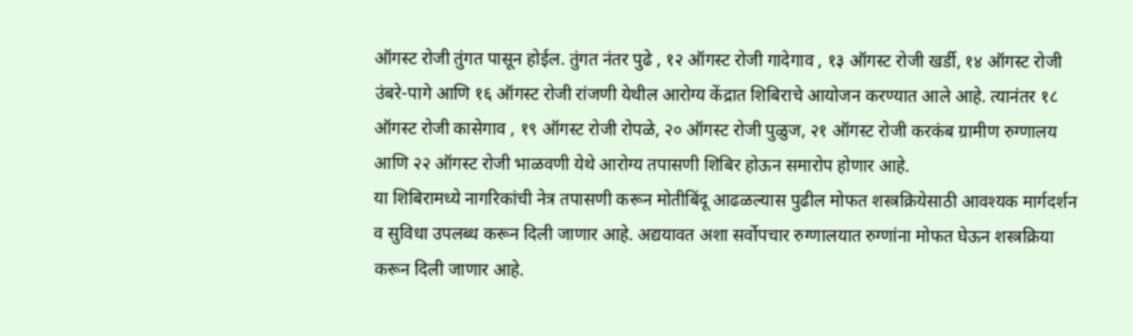ऑगस्ट रोजी तुंगत पासून होईल. तुंगत नंतर पुढे , १२ ऑगस्ट रोजी गादेगाव , १३ ऑगस्ट रोजी खर्डी, १४ ऑगस्ट रोजी उंबरे-पागे आणि १६ ऑगस्ट रोजी रांजणी येथील आरोग्य केंद्रात शिबिराचे आयोजन करण्यात आले आहे. त्यानंतर १८ ऑगस्ट रोजी कासेगाव , १९ ऑगस्ट रोजी रोपळे, २० ऑगस्ट रोजी पुळुज, २१ ऑगस्ट रोजी करकंब ग्रामीण रुग्णालय आणि २२ ऑगस्ट रोजी भाळवणी येथे आरोग्य तपासणी शिबिर होऊन समारोप होणार आहे.
या शिबिरामध्ये नागरिकांची नेत्र तपासणी करून मोतीबिंदू आढळल्यास पुढील मोफत शस्त्रक्रियेसाठी आवश्यक मार्गदर्शन व सुविधा उपलब्ध करून दिली जाणार आहे. अद्ययावत अशा सर्वोपचार रुग्णालयात रुग्णांना मोफत घेऊन शस्त्रक्रिया करून दिली जाणार आहे.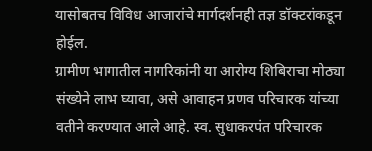यासोबतच विविध आजारांचे मार्गदर्शनही तज्ञ डॉक्टरांकडून होईल.
ग्रामीण भागातील नागरिकांनी या आरोग्य शिबिराचा मोठ्या संख्येने लाभ घ्यावा, असे आवाहन प्रणव परिचारक यांच्या वतीने करण्यात आले आहे. स्व. सुधाकरपंत परिचारक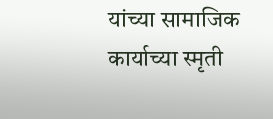यांच्या सामाजिक कार्याच्या स्मृती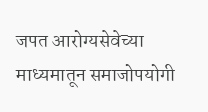जपत आरोग्यसेवेच्या माध्यमातून समाजोपयोगी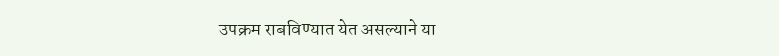उपक्रम राबविण्यात येत असल्याने या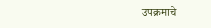उपक्रमाचे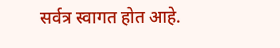सर्वत्र स्वागत होत आहे.